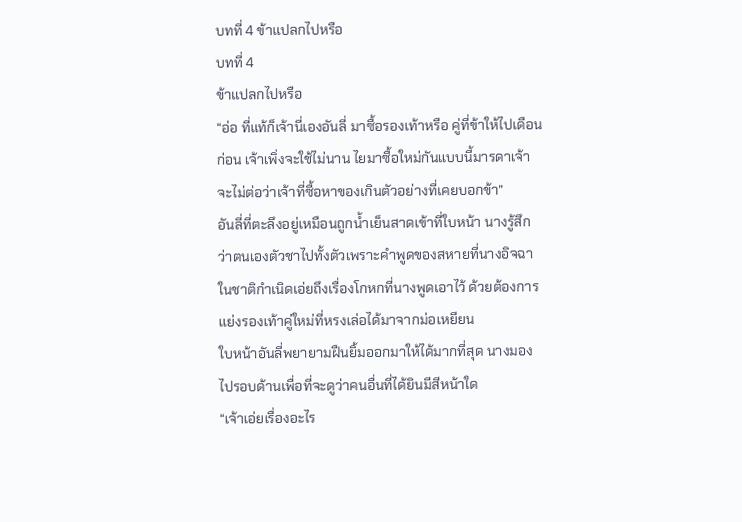บทที่ 4 ข้าแปลกไปหรือ
บทที่ 4
ข้าแปลกไปหรือ
“อ่อ ที่แท้ก็เจ้านี่เองอันลี่ มาซื้อรองเท้าหรือ คู่ที่ข้าให้ไปเดือนก่อน เจ้าเพิ่งจะใช้ไม่นาน ไยมาซื้อใหม่กันแบบนี้มารดาเจ้าจะไม่ต่อว่าเจ้าที่ซื้อหาของเกินตัวอย่างที่เคยบอกข้า”
อันลี่ที่ตะลึงอยู่เหมือนถูกน้ำเย็นสาดเข้าที่ใบหน้า นางรู้สึกว่าตนเองตัวชาไปทั้งตัวเพราะคำพูดของสหายที่นางอิจฉาในชาติกำเนิดเอ่ยถึงเรื่องโกหกที่นางพูดเอาไว้ ด้วยต้องการแย่งรองเท้าคู่ใหม่ที่หรงเล่อได้มาจากม่อเหยียน
ใบหน้าอันลี่พยายามฝืนยิ้มออกมาให้ได้มากที่สุด นางมองไปรอบด้านเพื่อที่จะดูว่าคนอื่นที่ได้ยินมีสีหน้าใด
“เจ้าเอ่ยเรื่องอะไร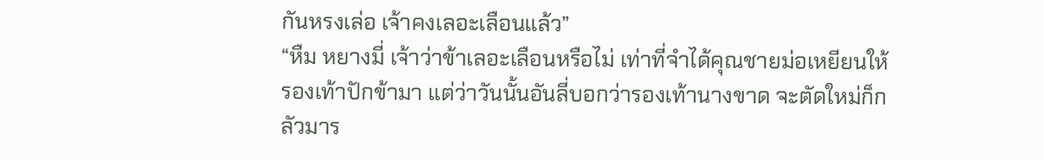กันหรงเล่อ เจ้าคงเลอะเลือนแล้ว”
“หืม หยางมี่ เจ้าว่าข้าเลอะเลือนหรือไม่ เท่าที่จำได้คุณชายม่อเหยียนให้รองเท้าปักข้ามา แต่ว่าวันนั้นอันลี่บอกว่ารองเท้านางขาด จะตัดใหม่ก็กลัวมาร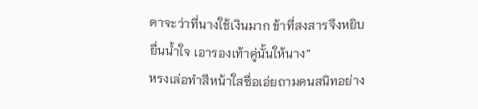ดาจะว่าที่นางใช้เงินมาก ข้าที่สงสารจึงหยิบยื่นน้ำใจ เอารองเท้าคู่นั้นให้นาง”
หรงเล่อทำสีหน้าใสซื่อเอ่ยถามคนสนิทอย่าง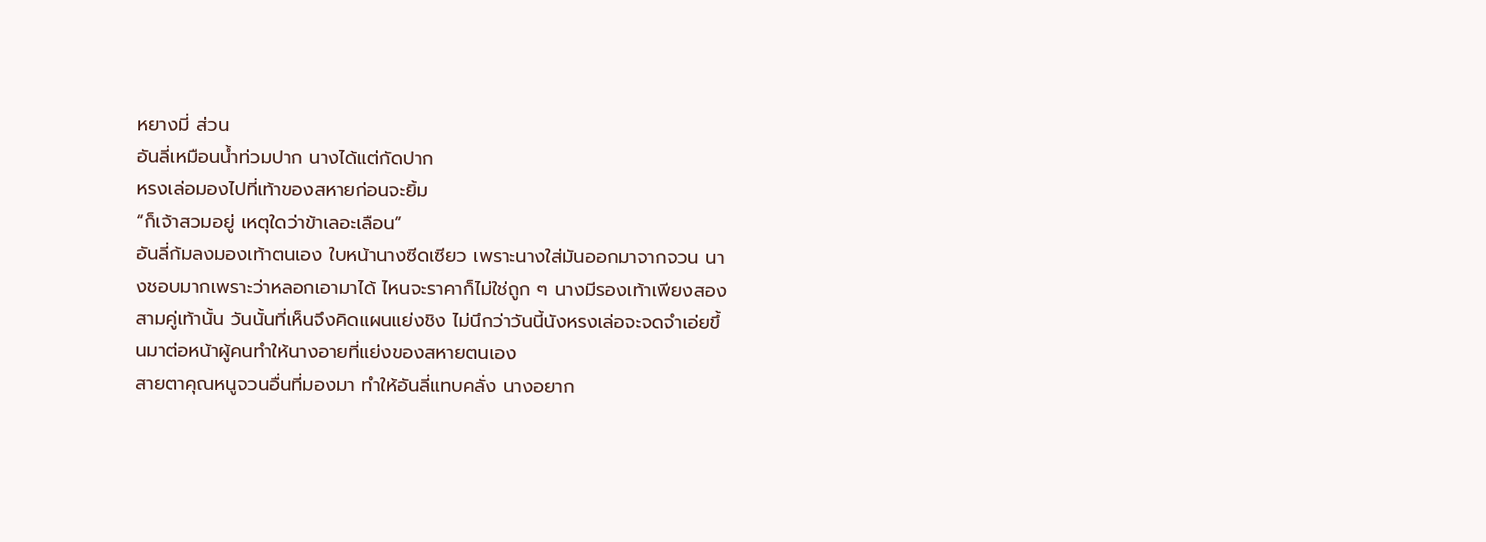หยางมี่ ส่วน
อันลี่เหมือนน้ำท่วมปาก นางได้แต่กัดปาก
หรงเล่อมองไปที่เท้าของสหายก่อนจะยิ้ม
“ก็เจ้าสวมอยู่ เหตุใดว่าข้าเลอะเลือน”
อันลี่ก้มลงมองเท้าตนเอง ใบหน้านางซีดเซียว เพราะนางใส่มันออกมาจากจวน นางชอบมากเพราะว่าหลอกเอามาได้ ไหนจะราคาก็ไม่ใช่ถูก ๆ นางมีรองเท้าเพียงสองสามคู่เท้านั้น วันนั้นที่เห็นจึงคิดแผนแย่งชิง ไม่นึกว่าวันนี้นังหรงเล่อจะจดจำเอ่ยขึ้นมาต่อหน้าผู้คนทำให้นางอายที่แย่งของสหายตนเอง
สายตาคุณหนูจวนอื่นที่มองมา ทำให้อันลี่แทบคลั่ง นางอยาก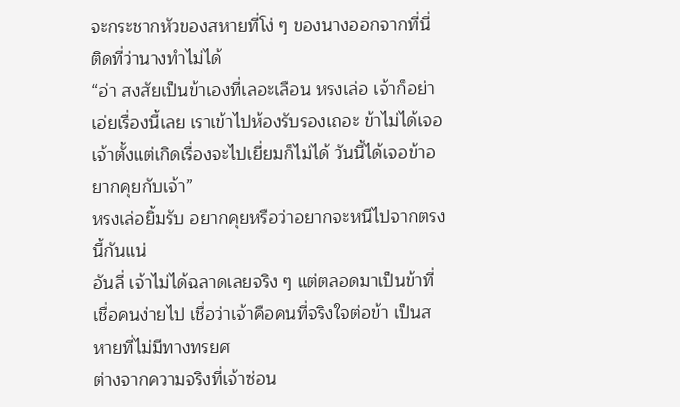จะกระชากหัวของสหายที่โง่ ๆ ของนางออกจากที่นี่ ติดที่ว่านางทำไม่ได้
“อ่า สงสัยเป็นข้าเองที่เลอะเลือน หรงเล่อ เจ้าก็อย่าเอ่ยเรื่องนี้เลย เราเข้าไปห้องรับรองเถอะ ข้าไม่ได้เจอเจ้าตั้งแต่เกิดเรื่องจะไปเยี่ยมก็ไม่ได้ วันนี้ได้เจอข้าอยากคุยกับเจ้า”
หรงเล่อยิ้มรับ อยากคุยหรือว่าอยากจะหนีไปจากตรงนี้กันแน่
อันลี่ เจ้าไม่ได้ฉลาดเลยจริง ๆ แต่ตลอดมาเป็นข้าที่เชื่อคนง่ายไป เชื่อว่าเจ้าคือคนที่จริงใจต่อข้า เป็นสหายที่ไม่มีทางทรยศ
ต่างจากความจริงที่เจ้าซ่อน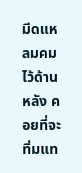มีดแหลมคมไว้ด้านหลัง คอยที่จะทิ่มแท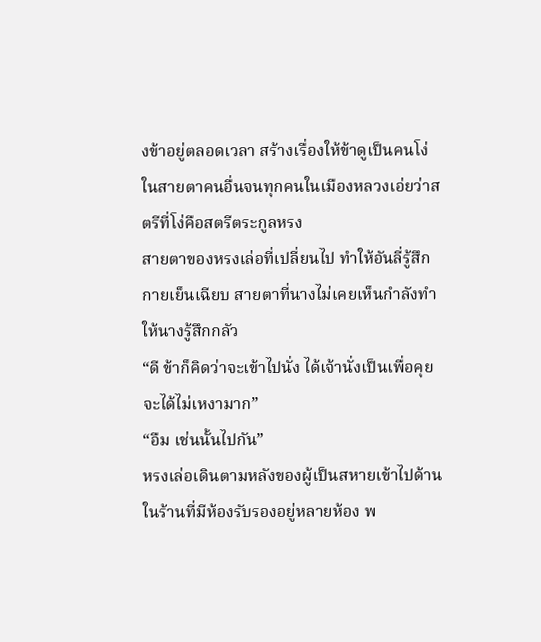งข้าอยู่ตลอดเวลา สร้างเรื่องให้ข้าดูเป็นคนโง่ในสายตาคนอื่นจนทุกคนในเมืองหลวงเอ่ยว่าสตรีที่โง่คือสตรีตระกูลหรง
สายตาของหรงเล่อที่เปลี่ยนไป ทำให้อันลี่รู้สึกกายเย็นเฉียบ สายตาที่นางไม่เคยเห็นกำลังทำให้นางรู้สึกกลัว
“ดี ข้าก็คิดว่าจะเข้าไปนั่ง ได้เจ้านั่งเป็นเพื่อคุยจะได้ไม่เหงามาก”
“อืม เช่นนั้นไปกัน”
หรงเล่อเดินตามหลังของผู้เป็นสหายเข้าไปด้านในร้านที่มีห้องรับรองอยู่หลายห้อง พ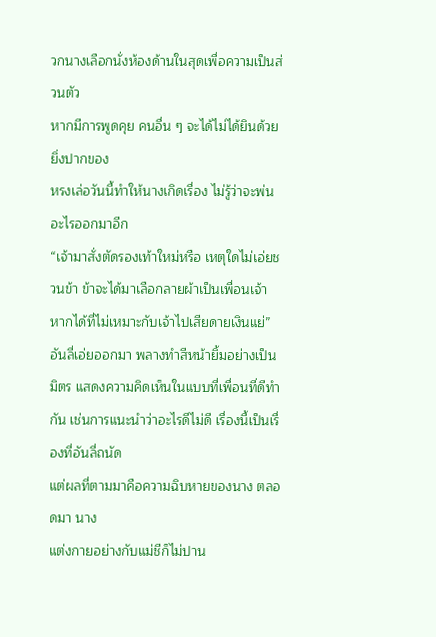วกนางเลือกนั่งห้องด้านในสุดเพื่อความเป็นส่วนตัว
หากมีการพูดคุย คนอื่น ๆ จะได้ไม่ได้ยินด้วย ยิ่งปากของ
หรงเล่อวันนี้ทำให้นางเกิดเรื่อง ไม่รู้ว่าจะพ่นอะไรออกมาอีก
“เจ้ามาสั่งตัดรองเท้าใหม่หรือ เหตุใดไม่เอ่ยชวนข้า ข้าจะได้มาเลือกลายผ้าเป็นเพื่อนเจ้า หากได้ที่ไม่เหมาะกับเจ้าไปเสียดายเงินแย่”
อันลี่เอ่ยออกมา พลางทำสีหน้ายิ้มอย่างเป็นมิตร แสดงความคิดเห็นในแบบที่เพื่อนที่ดีทำกัน เช่นการแนะนำว่าอะไรดีไม่ดี เรื่องนี้เป็นเรื่องที่อันลี่ถนัด
แต่ผลที่ตามมาคือความฉิบหายของนาง ตลอดมา นาง
แต่งกายอย่างกับแม่ชีก็ไม่ปาน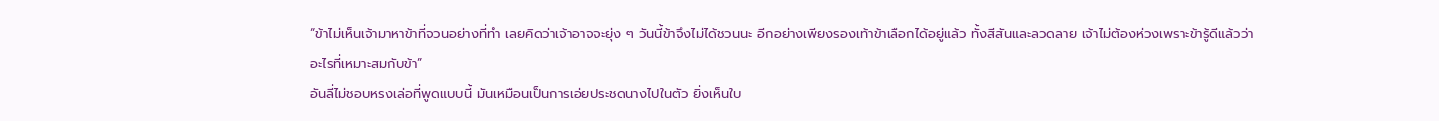“ข้าไม่เห็นเจ้ามาหาข้าที่จวนอย่างที่ทำ เลยคิดว่าเจ้าอาจจะยุ่ง ๆ วันนี้ข้าจึงไม่ได้ชวนนะ อีกอย่างเพียงรองเท้าข้าเลือกได้อยู่แล้ว ทั้งสีสันและลวดลาย เจ้าไม่ต้องห่วงเพราะข้ารู้ดีแล้วว่าอะไรที่เหมาะสมกับข้า”
อันลี่ไม่ชอบหรงเล่อที่พูดแบบนี้ มันเหมือนเป็นการเอ่ยประชดนางไปในตัว ยิ่งเห็นใบ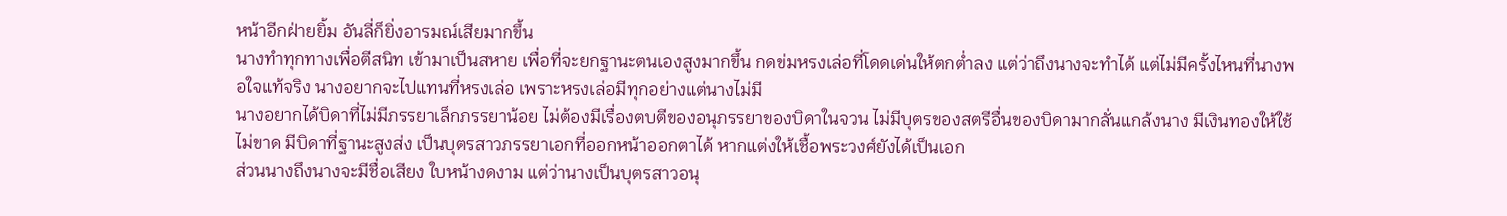หน้าอีกฝ่ายยิ้ม อันลี่ก็ยิ่งอารมณ์เสียมากขึ้น
นางทำทุกทางเพื่อตีสนิท เข้ามาเป็นสหาย เพื่อที่จะยกฐานะตนเองสูงมากขึ้น กดข่มหรงเล่อที่โดดเด่นให้ตกต่ำลง แต่ว่าถึงนางจะทำได้ แต่ไม่มีครั้งไหนที่นางพอใจแท้จริง นางอยากจะไปแทนที่หรงเล่อ เพราะหรงเล่อมีทุกอย่างแต่นางไม่มี
นางอยากได้บิดาที่ไม่มีภรรยาเล็กภรรยาน้อย ไม่ต้องมีเรื่องตบตีของอนุภรรยาของบิดาในจวน ไม่มีบุตรของสตรีอื่นของบิดามากลั่นแกล้งนาง มีเงินทองให้ใช้ไม่ขาด มีบิดาที่ฐานะสูงส่ง เป็นบุตรสาวภรรยาเอกที่ออกหน้าออกตาได้ หากแต่งให้เชื้อพระวงศ์ยังได้เป็นเอก
ส่วนนางถึงนางจะมีชื่อเสียง ใบหน้างดงาม แต่ว่านางเป็นบุตรสาวอนุ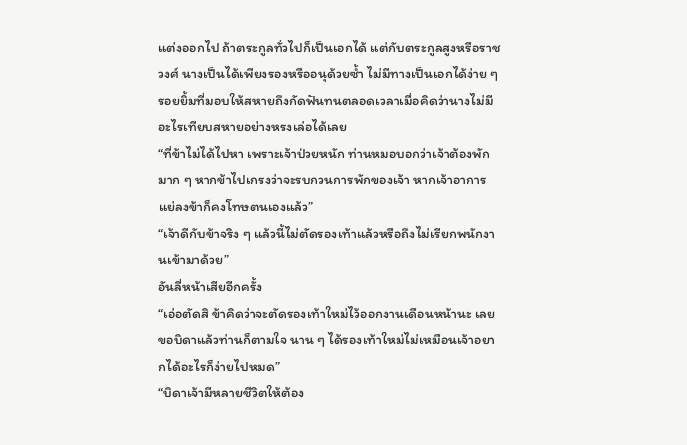แต่งออกไป ถ้าตระกูลทั่วไปก็เป็นเอกได้ แต่กับตระกูลสูงหรือราชวงศ์ นางเป็นได้เพียงรองหรืออนุด้วยซ้ำ ไม่มีทางเป็นเอกได้ง่าย ๆ
รอยยิ้มที่มอบให้สหายถึงกัดฟันทนตลอดเวลาเมื่อคิดว่านางไม่มีอะไรเทียบสหายอย่างหรงเล่อได้เลย
“ที่ข้าไม่ได้ไปหา เพราะเจ้าป่วยหนัก ท่านหมอบอกว่าเจ้าต้องพักมาก ๆ หากข้าไปเกรงว่าจะรบกวนการพักของเจ้า หากเจ้าอาการแย่ลงข้าก็คงโทษตนเองแล้ว”
“เจ้าดีกับข้าจริง ๆ แล้วนี้ไม่ตัดรองเท้าแล้วหรือถึงไม่เรียกพนักงานเข้ามาด้วย”
อันลี่หน้าเสียอีกครั้ง
“เอ่อตัดสิ ข้าคิดว่าจะตัดรองเท้าใหม่ไว้ออกงานเดือนหน้านะ เลยขอบิดาแล้วท่านก็ตามใจ นาน ๆ ได้รองเท้าใหม่ไม่เหมือนเจ้าอยากได้อะไรก็ง่ายไปหมด”
“บิดาเจ้ามีหลายชีวิตให้ต้อง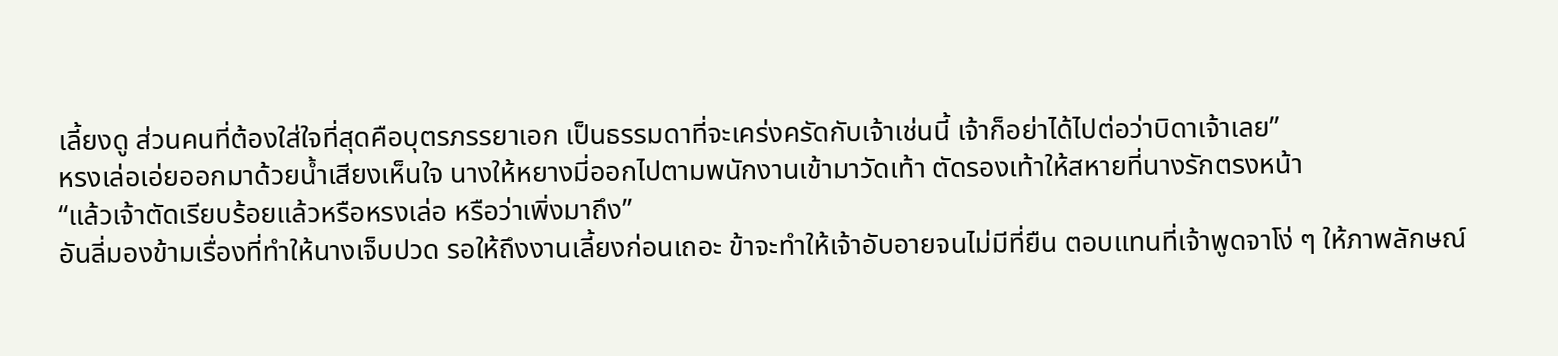เลี้ยงดู ส่วนคนที่ต้องใส่ใจที่สุดคือบุตรภรรยาเอก เป็นธรรมดาที่จะเคร่งครัดกับเจ้าเช่นนี้ เจ้าก็อย่าได้ไปต่อว่าบิดาเจ้าเลย”
หรงเล่อเอ่ยออกมาด้วยน้ำเสียงเห็นใจ นางให้หยางมี่ออกไปตามพนักงานเข้ามาวัดเท้า ตัดรองเท้าให้สหายที่นางรักตรงหน้า
“แล้วเจ้าตัดเรียบร้อยแล้วหรือหรงเล่อ หรือว่าเพิ่งมาถึง”
อันลี่มองข้ามเรื่องที่ทำให้นางเจ็บปวด รอให้ถึงงานเลี้ยงก่อนเถอะ ข้าจะทำให้เจ้าอับอายจนไม่มีที่ยืน ตอบแทนที่เจ้าพูดจาโง่ ๆ ให้ภาพลักษณ์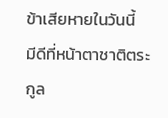ข้าเสียหายในวันนี้
มีดีที่หน้าตาชาติตระกูล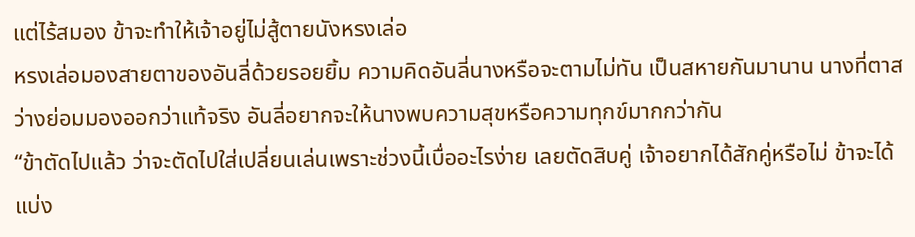แต่ไร้สมอง ข้าจะทำให้เจ้าอยู่ไม่สู้ตายนังหรงเล่อ
หรงเล่อมองสายตาของอันลี่ด้วยรอยยิ้ม ความคิดอันลี่นางหรือจะตามไม่ทัน เป็นสหายกันมานาน นางที่ตาสว่างย่อมมองออกว่าแท้จริง อันลี่อยากจะให้นางพบความสุขหรือความทุกข์มากกว่ากัน
“ข้าตัดไปแล้ว ว่าจะตัดไปใส่เปลี่ยนเล่นเพราะช่วงนี้เบื่ออะไรง่าย เลยตัดสิบคู่ เจ้าอยากได้สักคู่หรือไม่ ข้าจะได้แบ่ง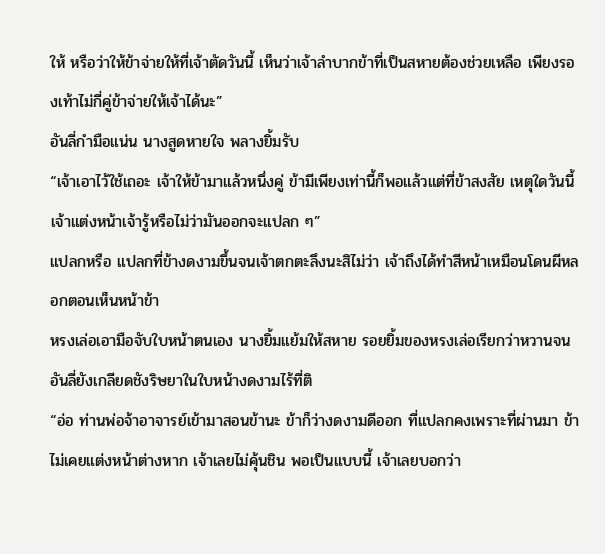ให้ หรือว่าให้ข้าจ่ายให้ที่เจ้าตัดวันนี้ เห็นว่าเจ้าลำบากข้าที่เป็นสหายต้องช่วยเหลือ เพียงรองเท้าไม่กี่คู่ข้าจ่ายให้เจ้าได้นะ”
อันลี่กำมือแน่น นางสูดหายใจ พลางยิ้มรับ
“เจ้าเอาไว้ใช้เถอะ เจ้าให้ข้ามาแล้วหนึ่งคู่ ข้ามีเพียงเท่านี้ก็พอแล้วแต่ที่ข้าสงสัย เหตุใดวันนี้เจ้าแต่งหน้าเจ้ารู้หรือไม่ว่ามันออกจะแปลก ๆ”
แปลกหรือ แปลกที่ข้างดงามขึ้นจนเจ้าตกตะลึงนะสิไม่ว่า เจ้าถึงได้ทำสีหน้าเหมือนโดนผีหลอกตอนเห็นหน้าข้า
หรงเล่อเอามือจับใบหน้าตนเอง นางยิ้มแย้มให้สหาย รอยยิ้มของหรงเล่อเรียกว่าหวานจนอันลี่ยังเกลียดชังริษยาในใบหน้างดงามไร้ที่ติ
“อ่อ ท่านพ่อจ้าอาจารย์เข้ามาสอนข้านะ ข้าก็ว่างดงามดีออก ที่แปลกคงเพราะที่ผ่านมา ข้าไม่เคยแต่งหน้าต่างหาก เจ้าเลยไม่คุ้นชิน พอเป็นแบบนี้ เจ้าเลยบอกว่า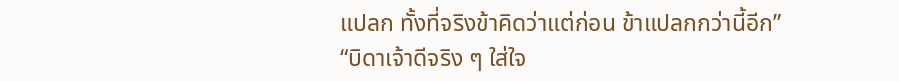แปลก ทั้งที่จริงข้าคิดว่าแต่ก่อน ข้าแปลกกว่านี้อีก”
“บิดาเจ้าดีจริง ๆ ใส่ใจ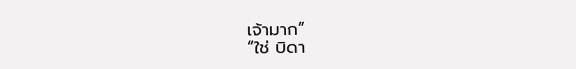เจ้ามาก”
“ใช่ บิดา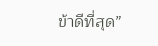ข้าดีที่สุด”